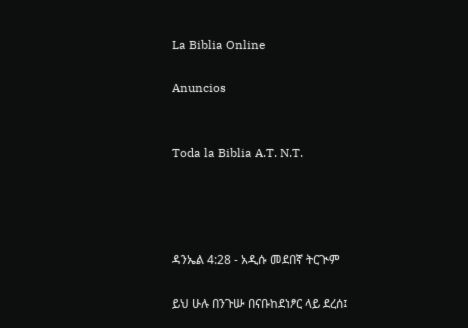La Biblia Online

Anuncios


Toda la Biblia A.T. N.T.




ዳንኤል 4:28 - አዲሱ መደበኛ ትርጒም

ይህ ሁሉ በንጉሡ በናቡከደነፆር ላይ ደረሰ፤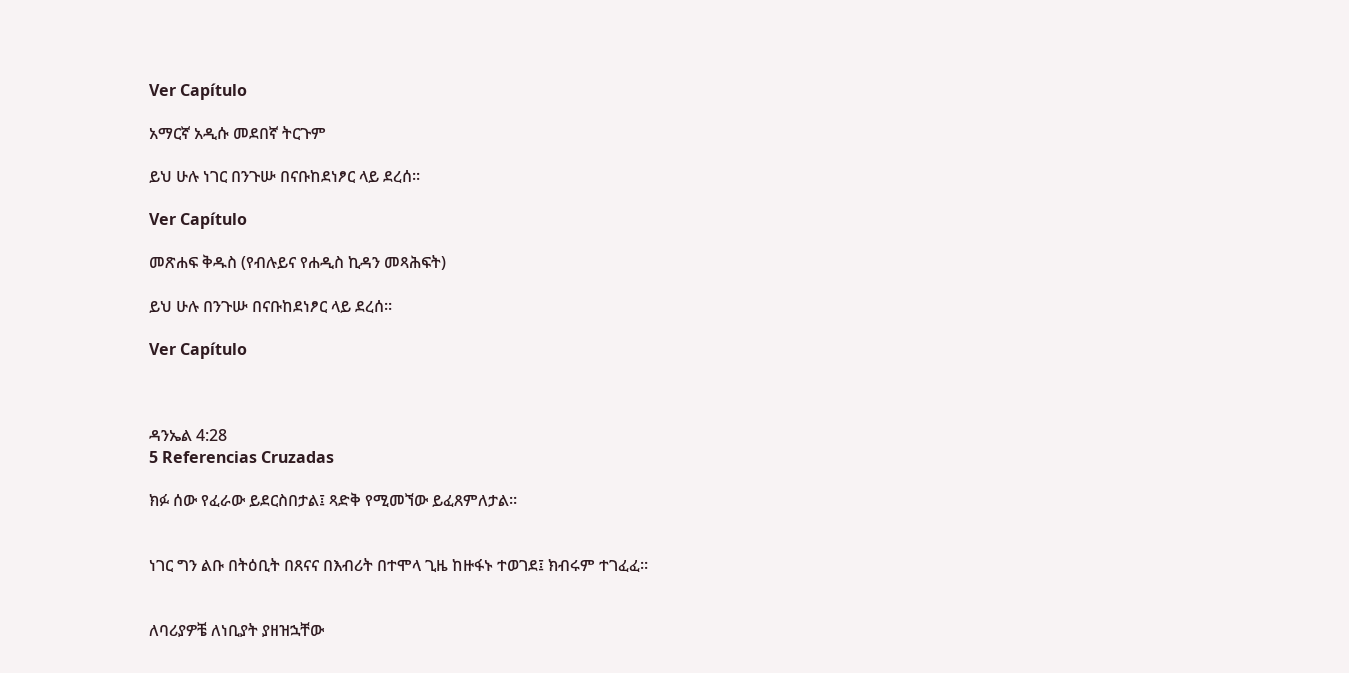Ver Capítulo

አማርኛ አዲሱ መደበኛ ትርጉም

ይህ ሁሉ ነገር በንጉሡ በናቡከደነፆር ላይ ደረሰ።

Ver Capítulo

መጽሐፍ ቅዱስ (የብሉይና የሐዲስ ኪዳን መጻሕፍት)

ይህ ሁሉ በንጉሡ በናቡከደነፆር ላይ ደረሰ።

Ver Capítulo



ዳንኤል 4:28
5 Referencias Cruzadas

ክፉ ሰው የፈራው ይደርስበታል፤ ጻድቅ የሚመኘው ይፈጸምለታል።


ነገር ግን ልቡ በትዕቢት በጸናና በእብሪት በተሞላ ጊዜ ከዙፋኑ ተወገደ፤ ክብሩም ተገፈፈ።


ለባሪያዎቼ ለነቢያት ያዘዝኋቸው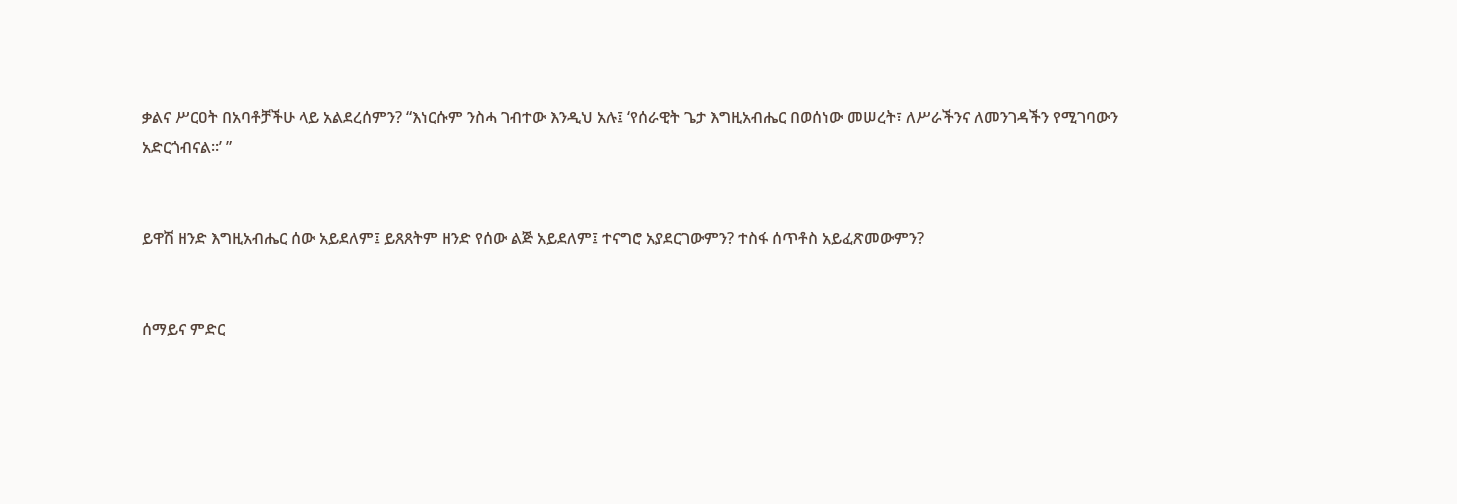ቃልና ሥርዐት በአባቶቻችሁ ላይ አልደረሰምን? “እነርሱም ንስሓ ገብተው እንዲህ አሉ፤ ‘የሰራዊት ጌታ እግዚአብሔር በወሰነው መሠረት፣ ለሥራችንና ለመንገዳችን የሚገባውን አድርጎብናል።’ ”


ይዋሽ ዘንድ እግዚአብሔር ሰው አይደለም፤ ይጸጸትም ዘንድ የሰው ልጅ አይደለም፤ ተናግሮ አያደርገውምን? ተስፋ ሰጥቶስ አይፈጽመውምን?


ሰማይና ምድር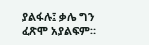ያልፋሉ፤ ቃሌ ግን ፈጽሞ አያልፍም።